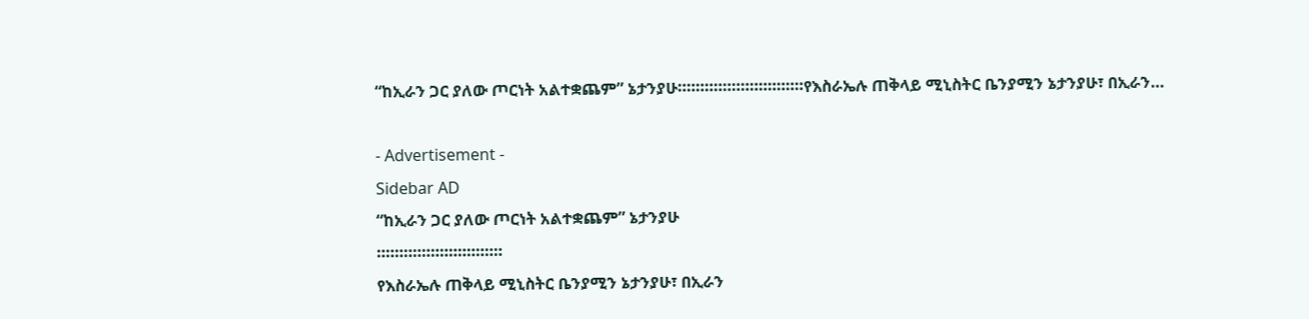“ከኢራን ጋር ያለው ጦርነት አልተቋጨም” ኔታንያሁ።።።።።።።።።።።።።።የእስራኤሉ ጠቅላይ ሚኒስትር ቤንያሚን ኔታንያሁ፣ በኢራን…

- Advertisement -
Sidebar AD
“ከኢራን ጋር ያለው ጦርነት አልተቋጨም” ኔታንያሁ
።።።።።።።።።።።።።።
የእስራኤሉ ጠቅላይ ሚኒስትር ቤንያሚን ኔታንያሁ፣ በኢራን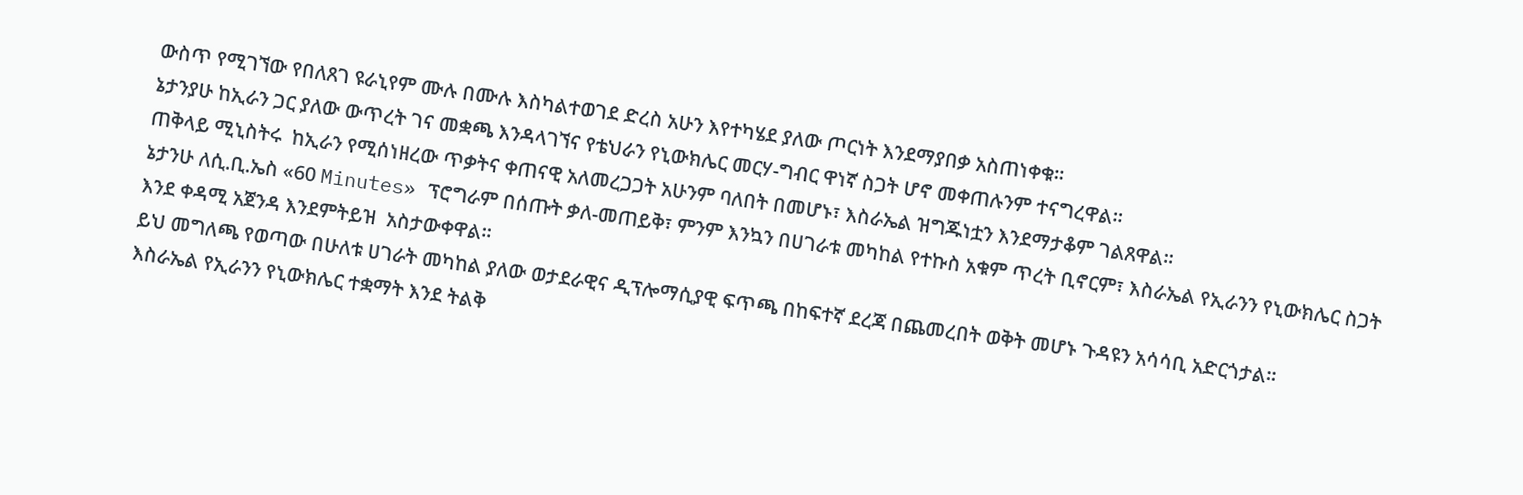ውስጥ የሚገኘው የበለጸገ ዩራኒየም ሙሉ በሙሉ እስካልተወገደ ድረስ አሁን እየተካሄደ ያለው ጦርነት እንደማያበቃ አስጠነቀቁ።
ኔታንያሁ ከኢራን ጋር ያለው ውጥረት ገና መቋጫ እንዳላገኘና የቴህራን የኒውክሌር መርሃ-ግብር ዋነኛ ስጋት ሆኖ መቀጠሉንም ተናግረዋል።
ጠቅላይ ሚኒስትሩ  ከኢራን የሚሰነዘረው ጥቃትና ቀጠናዊ አለመረጋጋት አሁንም ባለበት በመሆኑ፣ እስራኤል ዝግጁነቷን እንደማታቆም ገልጸዋል።
ኔታንሁ ለሲ.ቢ.ኤስ «60 Minutes» ፕሮግራም በሰጡት ቃለ-መጠይቅ፣ ምንም እንኳን በሀገራቱ መካከል የተኩስ አቁም ጥረት ቢኖርም፣ እስራኤል የኢራንን የኒውክሌር ስጋት እንደ ቀዳሚ አጀንዳ እንደምትይዝ  አስታውቀዋል።
ይህ መግለጫ የወጣው በሁለቱ ሀገራት መካከል ያለው ወታደራዊና ዲፕሎማሲያዊ ፍጥጫ በከፍተኛ ደረጃ በጨመረበት ወቅት መሆኑ ጉዳዩን አሳሳቢ አድርጎታል።
እስራኤል የኢራንን የኒውክሌር ተቋማት እንደ ትልቅ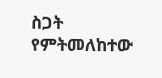ስጋት የምትመለከተው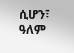ሲሆን፣ ዓለም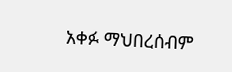አቀፉ ማህበረሰብም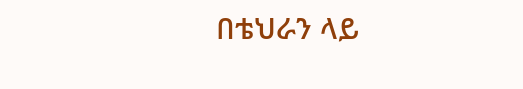በቴህራን ላይ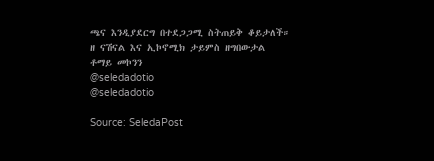ጫና እንዲያደርግ በተደጋጋሚ ስትጠይቅ ቆይታለች።
ዘ ናሽናል እና ኢኮኖሚክ ታይምስ ዘግበውታል
ቶማይ መኮንን
@seledadotio
@seledadotio

Source: SeledaPost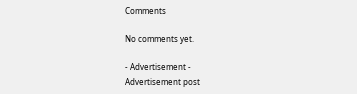Comments

No comments yet.

- Advertisement -
Advertisement post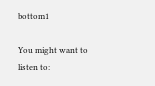bottom1

You might want to listen to: